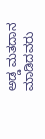ಅಡ್ಡ ಮತದಾನ ಮಾಡಿದವರು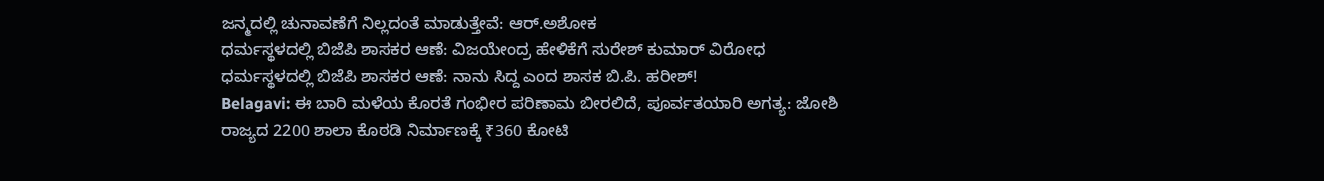ಜನ್ಮದಲ್ಲಿ ಚುನಾವಣೆಗೆ ನಿಲ್ಲದಂತೆ ಮಾಡುತ್ತೇವೆ: ಆರ್.ಅಶೋಕ
ಧರ್ಮಸ್ಥಳದಲ್ಲಿ ಬಿಜೆಪಿ ಶಾಸಕರ ಆಣೆ: ವಿಜಯೇಂದ್ರ ಹೇಳಿಕೆಗೆ ಸುರೇಶ್ ಕುಮಾರ್ ವಿರೋಧ
ಧರ್ಮಸ್ಥಳದಲ್ಲಿ ಬಿಜೆಪಿ ಶಾಸಕರ ಆಣೆ: ನಾನು ಸಿದ್ದ ಎಂದ ಶಾಸಕ ಬಿ.ಪಿ. ಹರೀಶ್!
Belagavi: ಈ ಬಾರಿ ಮಳೆಯ ಕೊರತೆ ಗಂಭೀರ ಪರಿಣಾಮ ಬೀರಲಿದೆ, ಪೂರ್ವತಯಾರಿ ಅಗತ್ಯ: ಜೋಶಿ
ರಾಜ್ಯದ 2200 ಶಾಲಾ ಕೊಠಡಿ ನಿರ್ಮಾಣಕ್ಕೆ ₹360 ಕೋಟಿ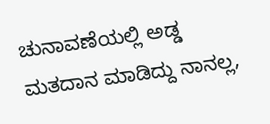ಚುನಾವಣೆಯಲ್ಲಿ ಅಡ್ಡ ಮತದಾನ ಮಾಡಿದ್ದು ನಾನಲ್ಲ,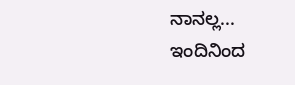ನಾನಲ್ಲ...
ಇಂದಿನಿಂದ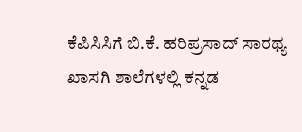ಕೆಪಿಸಿಸಿಗೆ ಬಿ.ಕೆ. ಹರಿಪ್ರಸಾದ್ ಸಾರಥ್ಯ
ಖಾಸಗಿ ಶಾಲೆಗಳಲ್ಲಿ ಕನ್ನಡ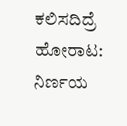ಕಲಿಸದಿದ್ರೆ ಹೋರಾಟ: ನಿರ್ಣಯ